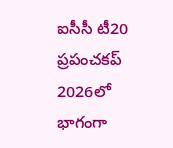ఐసీసీ టీ20 ప్రపంచకప్ 2026లో భాగంగా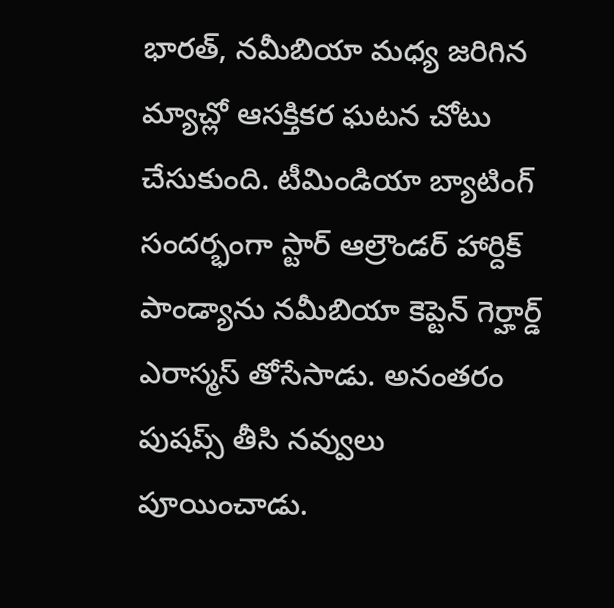భారత్, నమీబియా మధ్య జరిగిన మ్యాచ్లో ఆసక్తికర ఘటన చోటు చేసుకుంది. టీమిండియా బ్యాటింగ్ సందర్భంగా స్టార్ ఆల్రౌండర్ హార్దిక్ పాండ్యాను నమీబియా కెప్టెన్ గెర్హార్డ్ ఎరాస్మస్ తోసేసాడు. అనంతరం పుషప్స్ తీసి నవ్వులు పూయించాడు.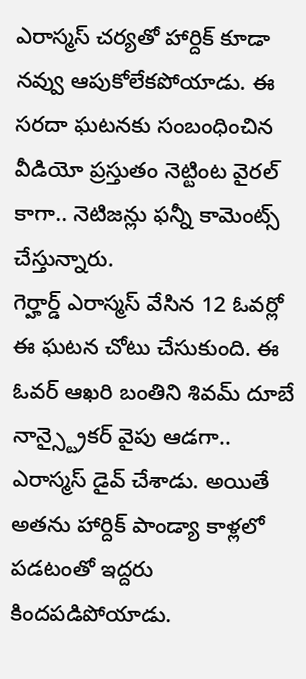ఎరాస్మస్ చర్యతో హార్దిక్ కూడా నవ్వు ఆపుకోలేకపోయాడు. ఈ సరదా ఘటనకు సంబంధించిన వీడియో ప్రస్తుతం నెట్టింట వైరల్ కాగా.. నెటిజన్లు ఫన్నీ కామెంట్స్ చేస్తున్నారు.
గెర్హార్డ్ ఎరాస్మస్ వేసిన 12 ఓవర్లో ఈ ఘటన చోటు చేసుకుంది. ఈ ఓవర్ ఆఖరి బంతిని శివమ్ దూబే నాన్స్ట్రైకర్ వైపు ఆడగా.. ఎరాస్మస్ డైవ్ చేశాడు. అయితే అతను హార్దిక్ పాండ్యా కాళ్లలో పడటంతో ఇద్దరు కిందపడిపోయాడు.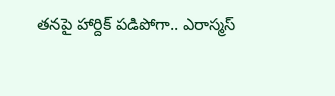తనపై హార్దిక్ పడిపోగా.. ఎరాస్మస్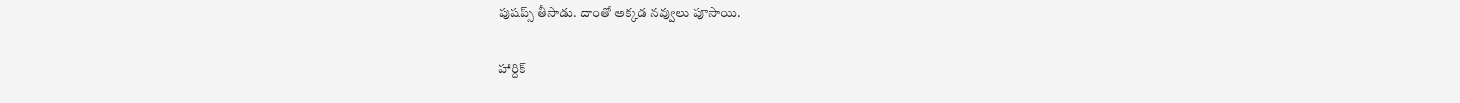పుషప్స్ తీసాడు. దాంతో అక్కడ నవ్వులు పూసాయి.

హార్దిక్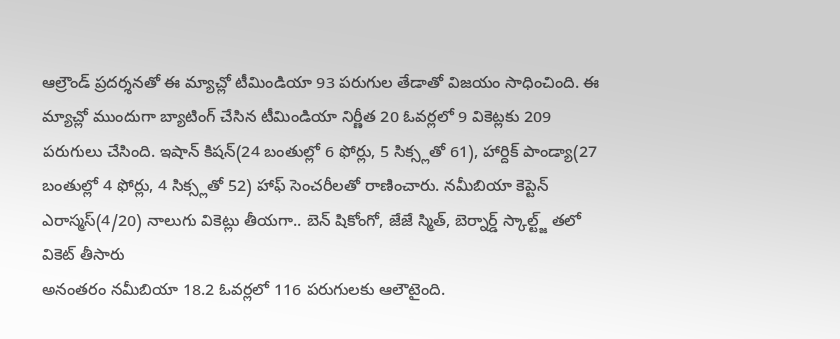ఆల్రౌండ్ ప్రదర్శనతో ఈ మ్యాచ్లో టీమిండియా 93 పరుగుల తేడాతో విజయం సాధించింది. ఈ మ్యాచ్లో ముందుగా బ్యాటింగ్ చేసిన టీమిండియా నిర్ణీత 20 ఓవర్లలో 9 వికెట్లకు 209 పరుగులు చేసింది. ఇషాన్ కిషన్(24 బంతుల్లో 6 ఫోర్లు, 5 సిక్స్లతో 61), హార్దిక్ పాండ్యా(27 బంతుల్లో 4 ఫోర్లు, 4 సిక్స్లతో 52) హాఫ్ సెంచరీలతో రాణించారు. నమీబియా కెప్టెన్ ఎరాస్మస్(4/20) నాలుగు వికెట్లు తీయగా.. బెన్ షికోంగో, జేజే స్మిత్, బెర్నార్డ్ స్కాల్ట్జ్ తలో వికెట్ తీసారు
అనంతరం నమీబియా 18.2 ఓవర్లలో 116 పరుగులకు ఆలౌటైంది.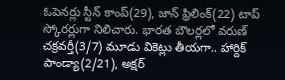ఓపెనర్లు స్టీన్ కాంప్(29), జాన్ ఫ్రిలింక్(22) టాప్ స్కోరర్లుగా నిలిచారు. భారత బౌలర్లలో వరుణ్ చక్రవర్తీ(3/7) మూడు వికెట్లు తీయగా.. హార్దిక్ పాండ్యా(2/21), అక్షర్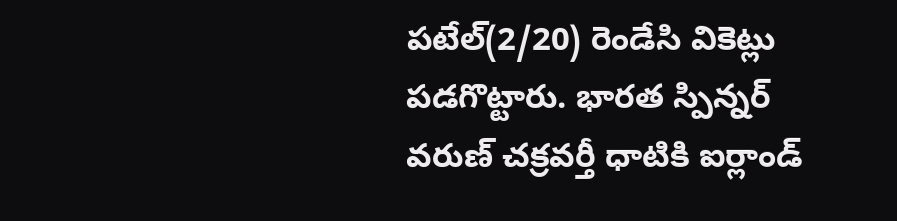పటేల్(2/20) రెండేసి వికెట్లు పడగొట్టారు. భారత స్పిన్నర్ వరుణ్ చక్రవర్తీ ధాటికి ఐర్లాండ్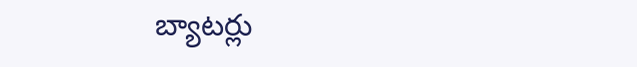బ్యాటర్లు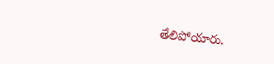తేలిపోయారు.